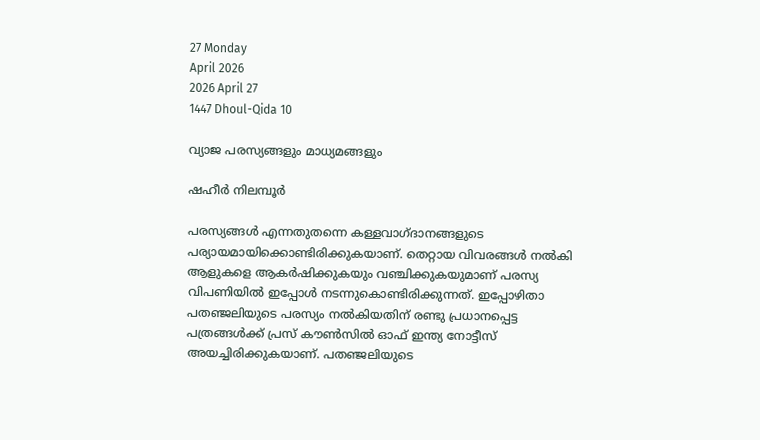27 Monday
April 2026
2026 April 27
1447 Dhoul-Qida 10

വ്യാജ പരസ്യങ്ങളും മാധ്യമങ്ങളും

ഷഹീര്‍ നിലമ്പൂര്‍

പരസ്യങ്ങള്‍ എന്നതുതന്നെ കള്ളവാഗ്ദാനങ്ങളുടെ പര്യായമായിക്കൊണ്ടിരിക്കുകയാണ്. തെറ്റായ വിവരങ്ങള്‍ നല്‍കി ആളുകളെ ആകര്‍ഷിക്കുകയും വഞ്ചിക്കുകയുമാണ് പരസ്യ വിപണിയില്‍ ഇപ്പോള്‍ നടന്നുകൊണ്ടിരിക്കുന്നത്. ഇപ്പോഴിതാ പതഞ്ജലിയുടെ പരസ്യം നല്‍കിയതിന് രണ്ടു പ്രധാനപ്പെട്ട പത്രങ്ങള്‍ക്ക് പ്രസ് കൗണ്‍സില്‍ ഓഫ് ഇന്ത്യ നോട്ടീസ് അയച്ചിരിക്കുകയാണ്. പതഞ്ജലിയുടെ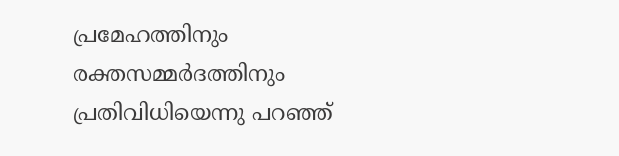പ്രമേഹത്തിനും രക്തസമ്മര്‍ദത്തിനും പ്രതിവിധിയെന്നു പറഞ്ഞ്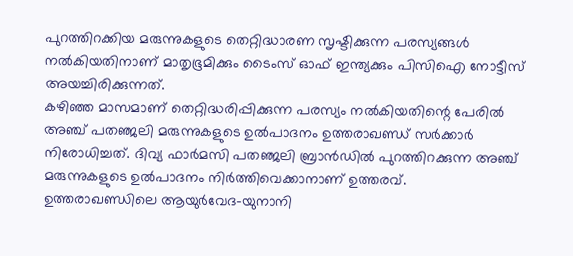പുറത്തിറക്കിയ മരുന്നുകളുടെ തെറ്റിദ്ധാരണ സൃഷ്ടിക്കുന്ന പരസ്യങ്ങള്‍ നല്‍കിയതിനാണ് മാതൃഭൂമിക്കും ടൈംസ് ഓഫ് ഇന്ത്യക്കും പിസിഐ നോട്ടീസ് അയച്ചിരിക്കുന്നത്.
കഴിഞ്ഞ മാസമാണ് തെറ്റിദ്ധരിപ്പിക്കുന്ന പരസ്യം നല്‍കിയതിന്റെ പേരില്‍ അഞ്ച് പതഞ്ജലി മരുന്നുകളുടെ ഉല്‍പാദനം ഉത്തരാഖണ്ഡ് സര്‍ക്കാര്‍ നിരോധിച്ചത്. ദിവ്യ ഫാര്‍മസി പതഞ്ജലി ബ്രാന്‍ഡില്‍ പുറത്തിറക്കുന്ന അഞ്ച് മരുന്നുകളുടെ ഉല്‍പാദനം നിര്‍ത്തിവെക്കാനാണ് ഉത്തരവ്.
ഉത്തരാഖണ്ഡിലെ ആയുര്‍വേദ-യുനാനി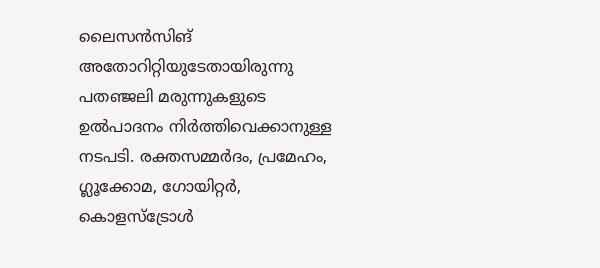ലൈസന്‍സിങ് അതോറിറ്റിയുടേതായിരുന്നു പതഞ്ജലി മരുന്നുകളുടെ ഉല്‍പാദനം നിര്‍ത്തിവെക്കാനുള്ള നടപടി. രക്തസമ്മര്‍ദം, പ്രമേഹം, ഗ്ലൂക്കോമ, ഗോയിറ്റര്‍, കൊളസ്‌ട്രോള്‍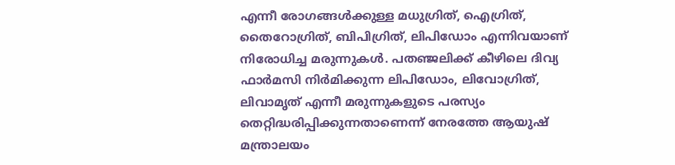എന്നീ രോഗങ്ങള്‍ക്കുള്ള മധുഗ്രിത്, ഐഗ്രിത്, തൈറോഗ്രിത്, ബിപിഗ്രിത്, ലിപിഡോം എന്നിവയാണ് നിരോധിച്ച മരുന്നുകള്‍. പതഞ്ജലിക്ക് കീഴിലെ ദിവ്യ ഫാര്‍മസി നിര്‍മിക്കുന്ന ലിപിഡോം, ലിവോഗ്രിത്, ലിവാമൃത് എന്നീ മരുന്നുകളുടെ പരസ്യം തെറ്റിദ്ധരിപ്പിക്കുന്നതാണെന്ന് നേരത്തേ ആയുഷ് മന്ത്രാലയം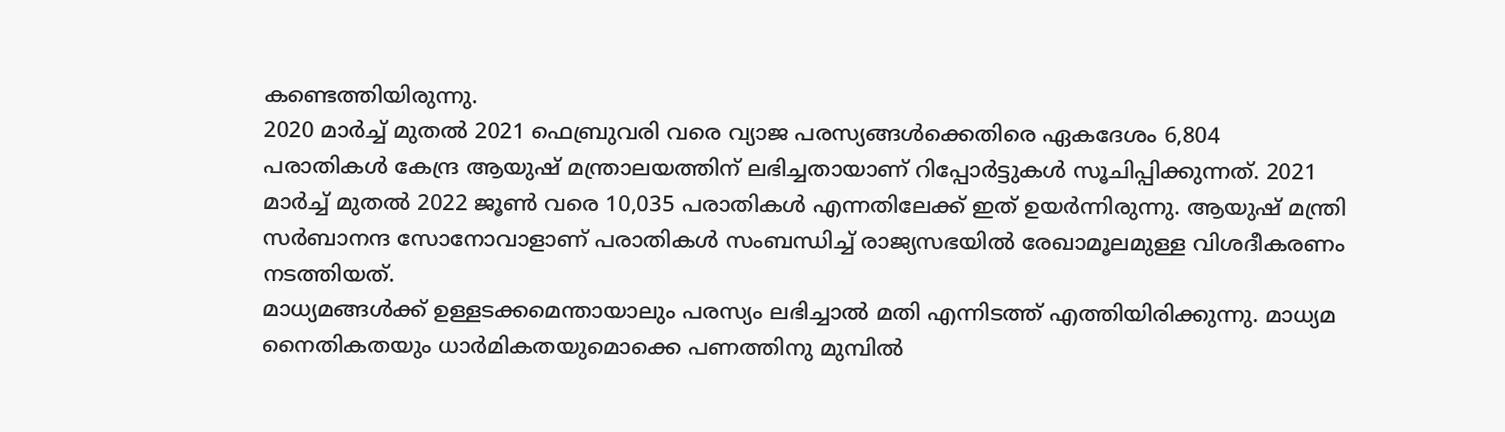കണ്ടെത്തിയിരുന്നു.
2020 മാര്‍ച്ച് മുതല്‍ 2021 ഫെബ്രുവരി വരെ വ്യാജ പരസ്യങ്ങള്‍ക്കെതിരെ ഏകദേശം 6,804 പരാതികള്‍ കേന്ദ്ര ആയുഷ് മന്ത്രാലയത്തിന് ലഭിച്ചതായാണ് റിപ്പോര്‍ട്ടുകള്‍ സൂചിപ്പിക്കുന്നത്. 2021 മാര്‍ച്ച് മുതല്‍ 2022 ജൂണ്‍ വരെ 10,035 പരാതികള്‍ എന്നതിലേക്ക് ഇത് ഉയര്‍ന്നിരുന്നു. ആയുഷ് മന്ത്രി സര്‍ബാനന്ദ സോനോവാളാണ് പരാതികള്‍ സംബന്ധിച്ച് രാജ്യസഭയില്‍ രേഖാമൂലമുള്ള വിശദീകരണം നടത്തിയത്.
മാധ്യമങ്ങള്‍ക്ക് ഉള്ളടക്കമെന്തായാലും പരസ്യം ലഭിച്ചാല്‍ മതി എന്നിടത്ത് എത്തിയിരിക്കുന്നു. മാധ്യമ നൈതികതയും ധാര്‍മികതയുമൊക്കെ പണത്തിനു മുമ്പില്‍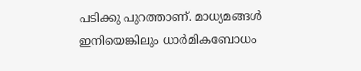പടിക്കു പുറത്താണ്. മാധ്യമങ്ങള്‍ ഇനിയെങ്കിലും ധാര്‍മികബോധം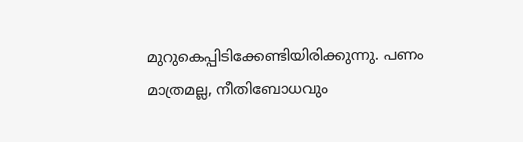മുറുകെപ്പിടിക്കേണ്ടിയിരിക്കുന്നു. പണം മാത്രമല്ല, നീതിബോധവും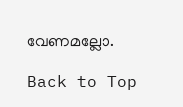വേണമല്ലോ.

Back to Top